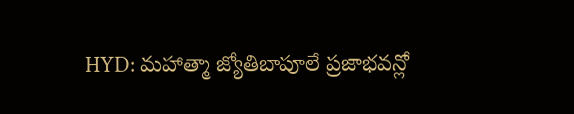HYD: మహాత్మా జ్యోతిబాపూలే ప్రజాభవన్లో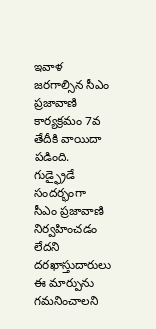ఇవాళ జరగాల్సిన సీఎం ప్రజావాణి కార్యక్రమం 7వ తేదీకి వాయిదా పడింది. గుడ్ఫ్రైడే సందర్భంగా సీఎం ప్రజావాణి నిర్వహించడం లేదని దరఖాస్తుదారులు ఈ మార్పును గమనించాలని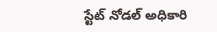స్టేట్ నోడల్ అధికారి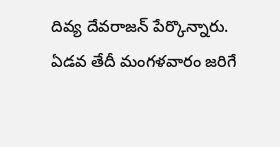దివ్య దేవరాజన్ పేర్కొన్నారు. ఏడవ తేదీ మంగళవారం జరిగే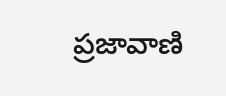ప్రజావాణి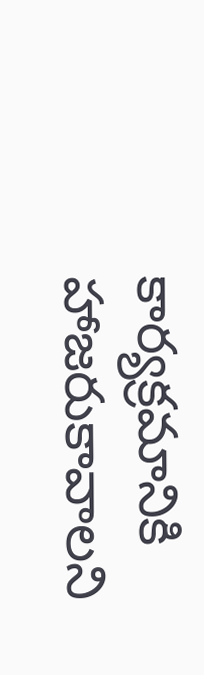కార్యక్రమానికి హాజరుకావాలని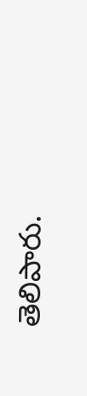తెలిపారు.